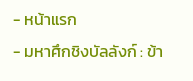- หน้าแรก
- มหาศึกชิงบัลลังก์ : ข้า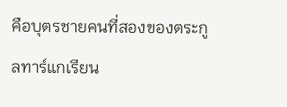คือบุตรชายคนที่สองของตระกูลทาร์แกเรียน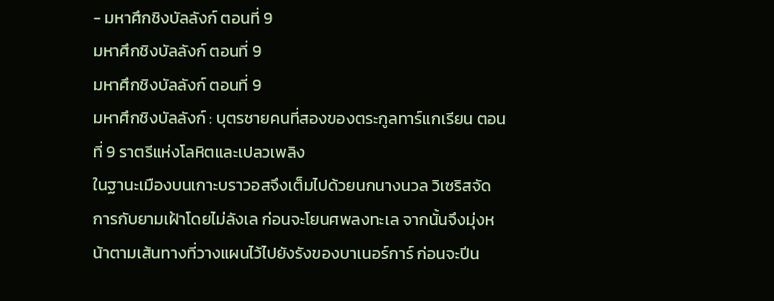- มหาศึกชิงบัลลังก์ ตอนที่ 9
มหาศึกชิงบัลลังก์ ตอนที่ 9
มหาศึกชิงบัลลังก์ ตอนที่ 9
มหาศึกชิงบัลลังก์ : บุตรชายคนที่สองของตระกูลทาร์แกเรียน ตอนที่ 9 ราตรีแห่งโลหิตและเปลวเพลิง
ในฐานะเมืองบนเกาะบราวอสจึงเต็มไปด้วยนกนางนวล วิเซริสจัดการกับยามเฝ้าโดยไม่ลังเล ก่อนจะโยนศพลงทะเล จากนั้นจึงมุ่งหน้าตามเส้นทางที่วางแผนไว้ไปยังรังของบาเนอร์การ์ ก่อนจะปีน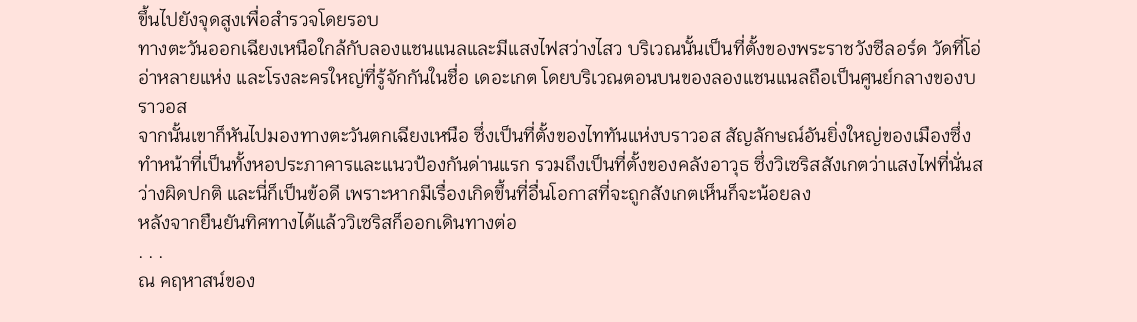ขึ้นไปยังจุดสูงเพื่อสำรวจโดยรอบ
ทางตะวันออกเฉียงเหนือใกล้กับลองแชนแนลและมีแสงไฟสว่างไสว บริเวณนั้นเป็นที่ตั้งของพระราชวังซีลอร์ด วัดที่โอ่อ่าหลายแห่ง และโรงละครใหญ่ที่รู้จักกันในชื่อ เดอะเกต โดยบริเวณตอนบนของลองแชนแนลถือเป็นศูนย์กลางของบราวอส
จากนั้นเขาก็หันไปมองทางตะวันตกเฉียงเหนือ ซึ่งเป็นที่ตั้งของไททันแห่งบราวอส สัญลักษณ์อันยิ่งใหญ่ของเมืองซึ่งทำหน้าที่เป็นทั้งหอประภาคารและแนวป้องกันด่านแรก รวมถึงเป็นที่ตั้งของคลังอาวุธ ซึ่งวิเซริสสังเกตว่าแสงไฟที่นั่นสว่างผิดปกติ และนี่ก็เป็นข้อดี เพราะหากมีเรื่องเกิดขึ้นที่อื่นโอกาสที่จะถูกสังเกตเห็นก็จะน้อยลง
หลังจากยืนยันทิศทางได้แล้ววิเซริสก็ออกเดินทางต่อ
. . .
ณ คฤหาสน์ของ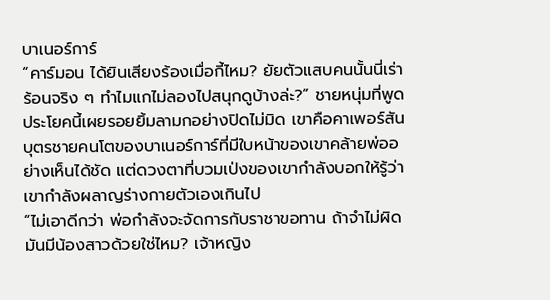บาเนอร์การ์
“คาร์มอน ได้ยินเสียงร้องเมื่อกี้ไหม? ยัยตัวแสบคนนั้นนี่เร่าร้อนจริง ๆ ทำไมแกไม่ลองไปสนุกดูบ้างล่ะ?” ชายหนุ่มที่พูดประโยคนี้เผยรอยยิ้มลามกอย่างปิดไม่มิด เขาคือคาเพอร์สัน บุตรชายคนโตของบาเนอร์การ์ที่มีใบหน้าของเขาคล้ายพ่ออย่างเห็นได้ชัด แต่ดวงตาที่บวมเป่งของเขากำลังบอกให้รู้ว่าเขากำลังผลาญร่างกายตัวเองเกินไป
“ไม่เอาดีกว่า พ่อกำลังจะจัดการกับราชาขอทาน ถ้าจำไม่ผิดมันมีน้องสาวด้วยใช่ไหม? เจ้าหญิง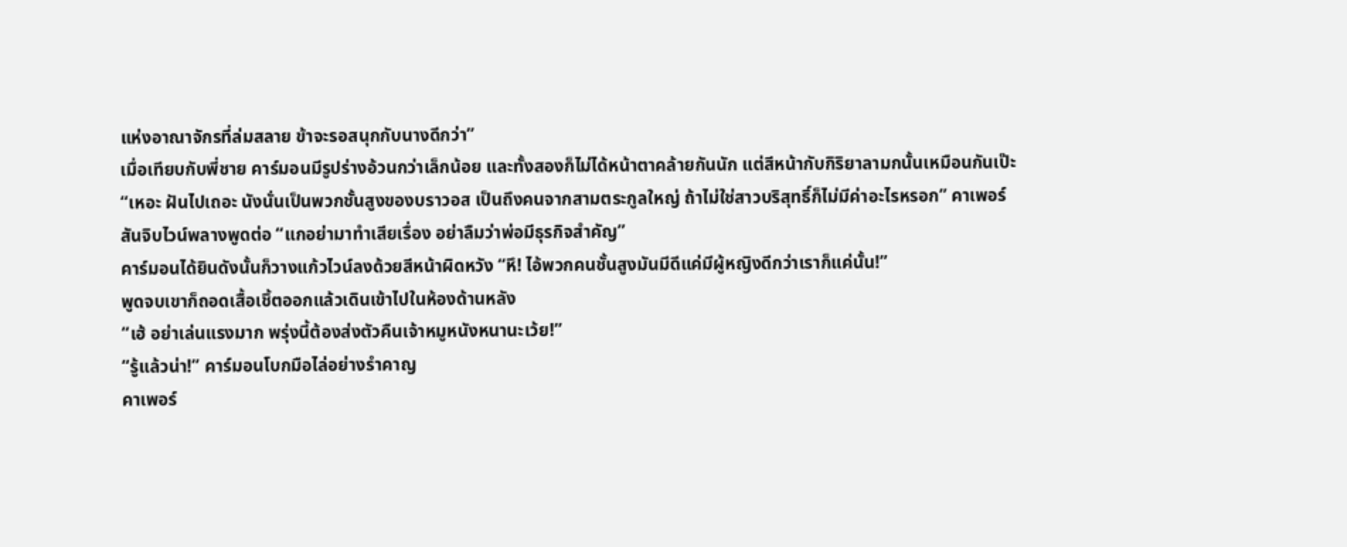แห่งอาณาจักรที่ล่มสลาย ข้าจะรอสนุกกับนางดีกว่า”
เมื่อเทียบกับพี่ชาย คาร์มอนมีรูปร่างอ้วนกว่าเล็กน้อย และทั้งสองก็ไม่ได้หน้าตาคล้ายกันนัก แต่สีหน้ากับกิริยาลามกนั้นเหมือนกันเป๊ะ
“เหอะ ฝันไปเถอะ นังนั่นเป็นพวกชั้นสูงของบราวอส เป็นถึงคนจากสามตระกูลใหญ่ ถ้าไม่ใช่สาวบริสุทธิ์ก็ไม่มีค่าอะไรหรอก” คาเพอร์สันจิบไวน์พลางพูดต่อ “แกอย่ามาทำเสียเรื่อง อย่าลืมว่าพ่อมีธุรกิจสำคัญ”
คาร์มอนได้ยินดังนั้นก็วางแก้วไวน์ลงด้วยสีหน้าผิดหวัง “หึ! ไอ้พวกคนชั้นสูงมันมีดีแค่มีผู้หญิงดีกว่าเราก็แค่นั้น!”
พูดจบเขาก็ถอดเสื้อเชิ้ตออกแล้วเดินเข้าไปในห้องด้านหลัง
“เฮ้ อย่าเล่นแรงมาก พรุ่งนี้ต้องส่งตัวคืนเจ้าหมูหนังหนานะเว้ย!”
“รู้แล้วน่า!” คาร์มอนโบกมือไล่อย่างรำคาญ
คาเพอร์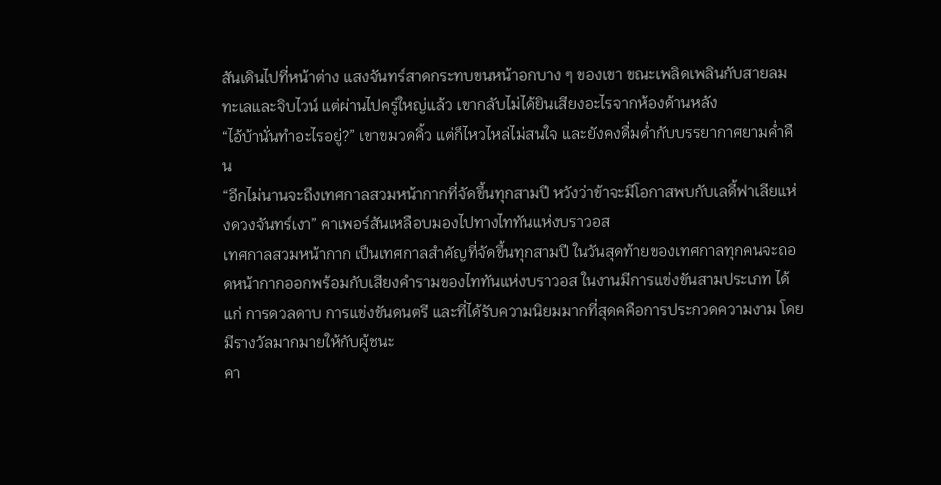สันเดินไปที่หน้าต่าง แสงจันทร์สาดกระทบขนหน้าอกบาง ๆ ของเขา ขณะเพลิดเพลินกับสายลมทะเลและจิบไวน์ แต่ผ่านไปครู่ใหญ่แล้ว เขากลับไม่ได้ยินเสียงอะไรจากห้องด้านหลัง
“ไอ้บ้านั่นทำอะไรอยู่?” เขาขมวดคิ้ว แต่ก็ไหวไหล่ไม่สนใจ และยังคงดื่มด่ำกับบรรยากาศยามค่ำคืน
“อีกไม่นานจะถึงเทศกาลสวมหน้ากากที่จัดขึ้นทุกสามปี หวังว่าข้าจะมีโอกาสพบกับเลดี้ฟาเลียแห่งดวงจันทร์เงา” คาเพอร์สันเหลือบมองไปทางไททันแห่งบราวอส
เทศกาลสวมหน้ากาก เป็นเทศกาลสำคัญที่จัดขึ้นทุกสามปี ในวันสุดท้ายของเทศกาลทุกคนจะถอดหน้ากากออกพร้อมกับเสียงคำรามของไททันแห่งบราวอส ในงานมีการแข่งขันสามประเภท ได้แก่ การดวลดาบ การแข่งขันดนตรี และที่ได้รับความนิยมมากที่สุดคคือการประกวดความงาม โดยมีรางวัลมากมายให้กับผู้ชนะ
คา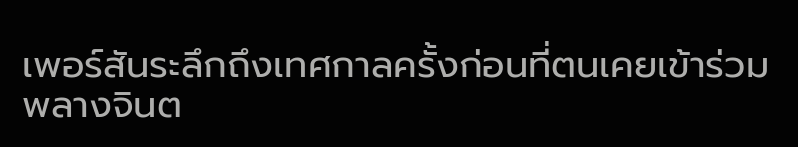เพอร์สันระลึกถึงเทศกาลครั้งก่อนที่ตนเคยเข้าร่วม พลางจินต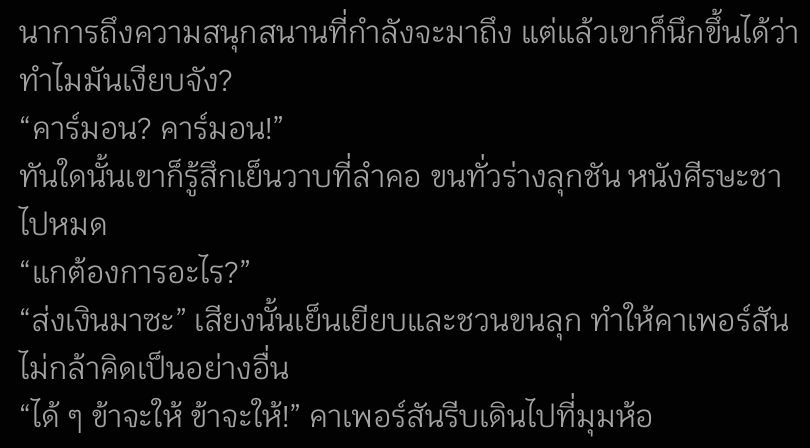นาการถึงความสนุกสนานที่กำลังจะมาถึง แต่แล้วเขาก็นึกขึ้นได้ว่าทำไมมันเงียบจัง?
“คาร์มอน? คาร์มอน!”
ทันใดนั้นเขาก็รู้สึกเย็นวาบที่ลำคอ ขนทั่วร่างลุกชัน หนังศีรษะชาไปหมด
“แกต้องการอะไร?”
“ส่งเงินมาซะ” เสียงนั้นเย็นเยียบและชวนขนลุก ทำให้คาเพอร์สันไม่กล้าคิดเป็นอย่างอื่น
“ได้ ๆ ข้าจะให้ ข้าจะให้!” คาเพอร์สันรีบเดินไปที่มุมห้อ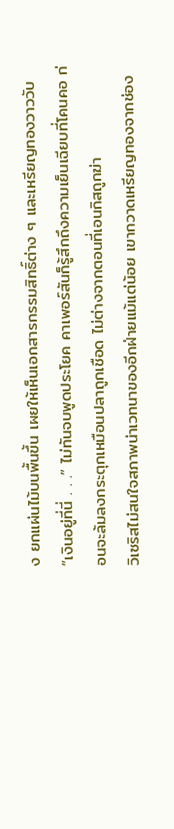ง ยกแผ่นไม้บนพื้นขึ้น เผยให้เห็นเอกสารกรรมสิทธิ์ต่าง ๆ และเหรียญทองวาววับ
“เงินอยู่ที่นี่ . . .” ไม่ทันจบพูดประโยค คาเพอร์สันก็รู้สึกถึงความเย็นเฉียบที่โคนคอ ก่อนจะล้มลงกระตุกเหมือนปลาถูกเชือด ไม่ต่างจากตอนที่เอนกิสถูกฆ่า
วิเซริสไม่สนใจสภาพน่าเวทนาของอีกฝ่ายแม้แต่น้อย เขากวาดเหรียญทองจากช่อง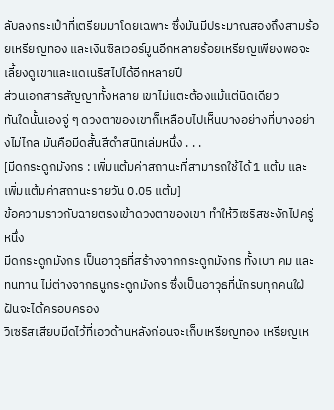ลับลงกระเป๋าที่เตรียมมาโดยเฉพาะ ซึ่งมันมีประมาณสองถึงสามร้อยเหรียญทอง และเงินซิลเวอร์มูนอีกหลายร้อยเหรียญเพียงพอจะเลี้ยงดูเขาและแดเนริสไปได้อีกหลายปี
ส่วนเอกสารสัญญาทั้งหลาย เขาไม่แตะต้องแม้แต่นิดเดียว
ทันใดนั้นเองจู่ ๆ ดวงตาของเขาก็เหลือบไปเห็นบางอย่างที่บางอย่างไม่ไกล มันคือมีดสั้นสีดำสนิทเล่มหนึ่ง . . .
[มีดกระดูกมังกร : เพิ่มแต้มค่าสถานะที่สามารถใช้ได้ 1 แต้ม และเพิ่มแต้มค่าสถานะรายวัน 0.05 แต้ม]
ข้อความราวกับฉายตรงเข้าดวงตาของเขา ทำให้วิเซริสชะงักไปครู่หนึ่ง
มีดกระดูกมังกร เป็นอาวุธที่สร้างจากกระดูกมังกร ทั้งเบา คม และทนทาน ไม่ต่างจากธนูกระดูกมังกร ซึ่งเป็นอาวุธที่นักรบทุกคนใฝ่ฝันจะได้ครอบครอง
วิเซริสเสียบมีดไว้ที่เอวด้านหลังก่อนจะเก็บเหรียญทอง เหรียญเห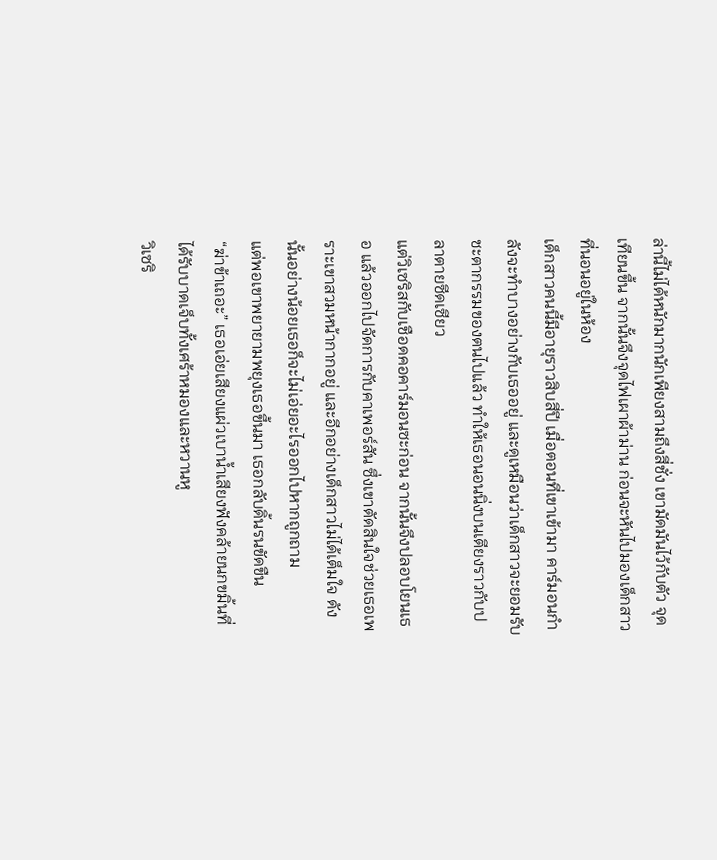ล่านี้ไม่ได้หนักมากนักเพียงสามถึงสี่ชั่ง เขามัดมันไว้กับตัว จุดเทียนขึ้น จากนั้นจึงจุดไฟเผาผ้าม่าน ก่อนจะหันไปมองเด็กสาวที่นอนอยู่ในห้อง
เด็กสาวคนนี้มีอายุราวสิบสี่ปี เมื่อตอนที่เขาเข้ามา คาร์มอนกำลังจะทำบางอย่างกับเธออยู่ และดูเหมือนว่าเด็กสาวจะยอมรับชะตากรรมของตนไปแล้ว ทำให้เธอนอนนิ่งบนเตียงราวกับปลาตายซีดเซียว
แต่วิเซริสกับเชือดคอคาร์มอนซะก่อน จากนั้นจึงปลอบโยนเธอ แล้วออกไปจัดการกับคาเพอร์สัน ซึ่งเขาตัดสินใจช่วยเธอเพราะเขาสวมหน้ากากอยู่ และอีกอย่างเด็กสาวไม่ได้เต็มใจ ดังนั้นอย่างน้อยเธอก็จะไม่เอ่ยอะไรออกไปหากถูกถาม
แต่พอเขาพยายามพยุงเธอขึ้นมา เธอกลับดิ้นรนขัดขืน
“ฆ่าข้าเถอะ” เธอเอ่ยเสียงแผ่วเบาน้ำเสียงฟังคล้ายนกขมิ้นที่ได้รับบาดเจ็บทั้งเศร้าหมองและหวานหู
วิเซริ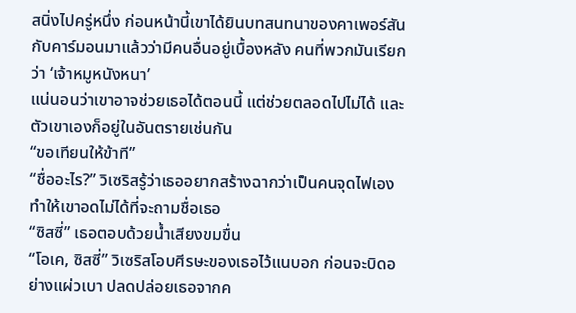สนิ่งไปครู่หนึ่ง ก่อนหน้านี้เขาได้ยินบทสนทนาของคาเพอร์สันกับคาร์มอนมาแล้วว่ามีคนอื่นอยู่เบื้องหลัง คนที่พวกมันเรียกว่า ‘เจ้าหมูหนังหนา’
แน่นอนว่าเขาอาจช่วยเธอได้ตอนนี้ แต่ช่วยตลอดไปไม่ได้ และตัวเขาเองก็อยู่ในอันตรายเช่นกัน
“ขอเทียนให้ข้าที”
“ชื่ออะไร?” วิเซริสรู้ว่าเธออยากสร้างฉากว่าเป็นคนจุดไฟเอง ทำให้เขาอดไม่ได้ที่จะถามชื่อเธอ
“ซิสซี่” เธอตอบด้วยน้ำเสียงขมขื่น
“โอเค, ซิสซี่” วิเซริสโอบศีรษะของเธอไว้แนบอก ก่อนจะบิดอย่างแผ่วเบา ปลดปล่อยเธอจากค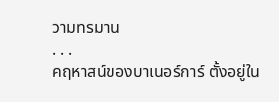วามทรมาน
. . .
คฤหาสน์ของบาเนอร์การ์ ตั้งอยู่ใน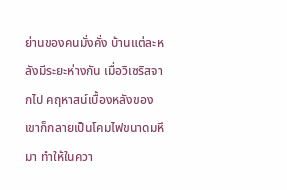ย่านของคนมั่งคั่ง บ้านแต่ละหลังมีระยะห่างกัน เมื่อวิเซริสจากไป คฤหาสน์เบื้องหลังของเขาก็กลายเป็นโคมไฟขนาดมหึมา ทำให้ในควา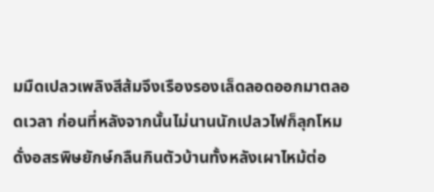มมืดเปลวเพลิงสีส้มจึงเรืองรองเล็ดลอดออกมาตลอดเวลา ก่อนที่หลังจากนั้นไม่นานนักเปลวไฟก็ลุกโหมดั่งอสรพิษยักษ์กลืนกินตัวบ้านทั้งหลังเผาไหม้ต่อ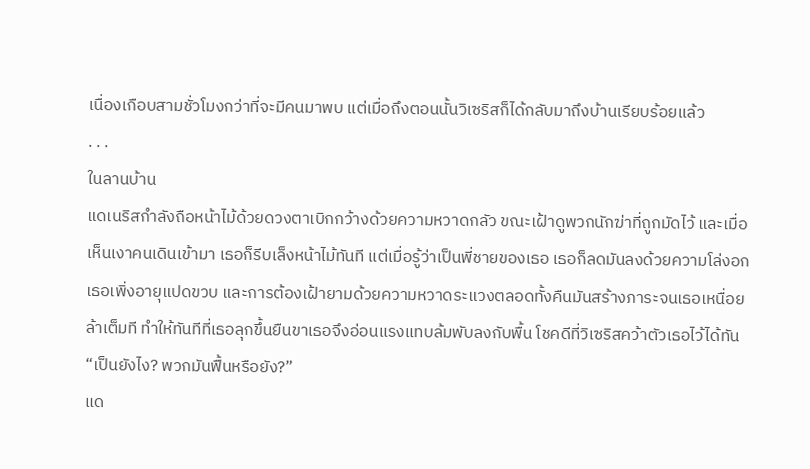เนื่องเกือบสามชั่วโมงกว่าที่จะมีคนมาพบ แต่เมื่อถึงตอนนั้นวิเซริสก็ได้กลับมาถึงบ้านเรียบร้อยแล้ว
. . .
ในลานบ้าน
แดเนริสกำลังถือหน้าไม้ด้วยดวงตาเบิกกว้างด้วยความหวาดกลัว ขณะเฝ้าดูพวกนักฆ่าที่ถูกมัดไว้ และเมื่อเห็นเงาคนเดินเข้ามา เธอก็รีบเล็งหน้าไม้ทันที แต่เมื่อรู้ว่าเป็นพี่ชายของเธอ เธอก็ลดมันลงด้วยความโล่งอก
เธอเพิ่งอายุแปดขวบ และการต้องเฝ้ายามด้วยความหวาดระแวงตลอดทั้งคืนมันสร้างภาระจนเธอเหนื่อยล้าเต็มที ทำให้ทันทีที่เธอลุกขึ้นยืนขาเธอจึงอ่อนแรงแทบล้มพับลงกับพื้น โชคดีที่วิเซริสคว้าตัวเธอไว้ได้ทัน
“เป็นยังไง? พวกมันฟื้นหรือยัง?”
แด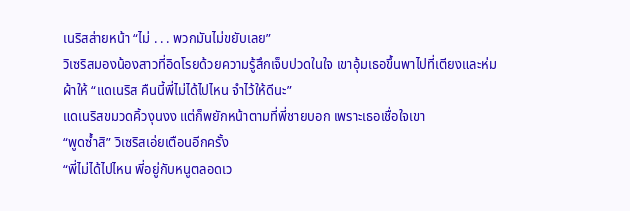เนริสส่ายหน้า “ไม่ . . . พวกมันไม่ขยับเลย”
วิเซริสมองน้องสาวที่อิดโรยด้วยความรู้สึกเจ็บปวดในใจ เขาอุ้มเธอขึ้นพาไปที่เตียงและห่มผ้าให้ “แดเนริส คืนนี้พี่ไม่ได้ไปไหน จำไว้ให้ดีนะ”
แดเนริสขมวดคิ้วงุนงง แต่ก็พยักหน้าตามที่พี่ชายบอก เพราะเธอเชื่อใจเขา
“พูดซ้ำสิ” วิเซริสเอ่ยเตือนอีกครั้ง
“พี่ไม่ได้ไปไหน พี่อยู่กับหนูตลอดเว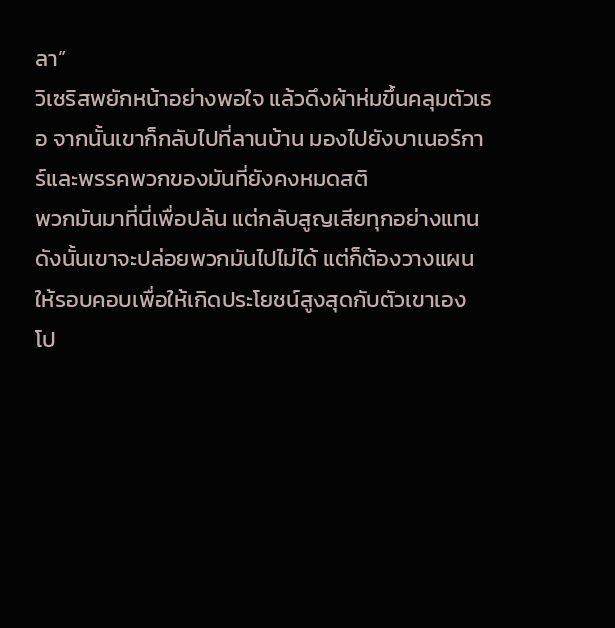ลา”
วิเซริสพยักหน้าอย่างพอใจ แล้วดึงผ้าห่มขึ้นคลุมตัวเธอ จากนั้นเขาก็กลับไปที่ลานบ้าน มองไปยังบาเนอร์การ์และพรรคพวกของมันที่ยังคงหมดสติ
พวกมันมาที่นี่เพื่อปล้น แต่กลับสูญเสียทุกอย่างแทน ดังนั้นเขาจะปล่อยพวกมันไปไม่ได้ แต่ก็ต้องวางแผนให้รอบคอบเพื่อให้เกิดประโยชน์สูงสุดกับตัวเขาเอง
โป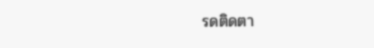รดติดตา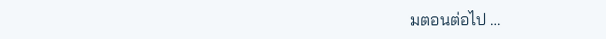มตอนต่อไป …